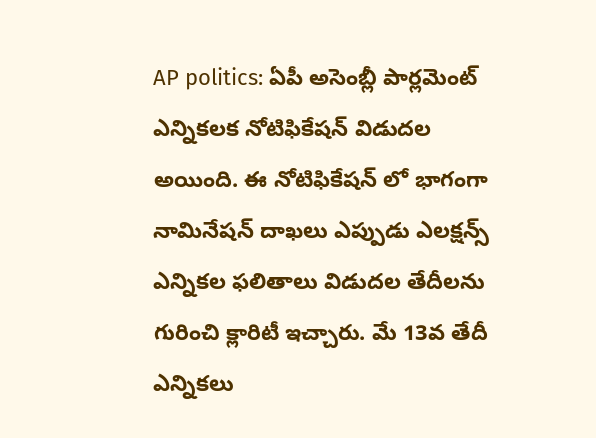AP politics: ఏపీ అసెంబ్లీ పార్లమెంట్ ఎన్నికలక నోటిఫికేషన్ విడుదల అయింది. ఈ నోటిఫికేషన్ లో భాగంగా నామినేషన్ దాఖలు ఎప్పుడు ఎలక్షన్స్ ఎన్నికల ఫలితాలు విడుదల తేదీలను గురించి క్లారిటీ ఇచ్చారు. మే 13వ తేదీ ఎన్నికలు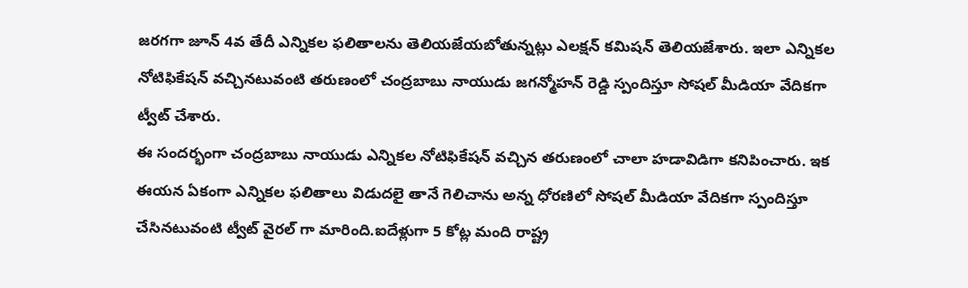జరగగా జూన్ 4వ తేదీ ఎన్నికల ఫలితాలను తెలియజేయబోతున్నట్లు ఎలక్షన్ కమిషన్ తెలియజేశారు. ఇలా ఎన్నికల నోటిఫికేషన్ వచ్చినటువంటి తరుణంలో చంద్రబాబు నాయుడు జగన్మోహన్ రెడ్డి స్పందిస్తూ సోషల్ మీడియా వేదికగా ట్వీట్ చేశారు.
ఈ సందర్భంగా చంద్రబాబు నాయుడు ఎన్నికల నోటిఫికేషన్ వచ్చిన తరుణంలో చాలా హడావిడిగా కనిపించారు. ఇక ఈయన ఏకంగా ఎన్నికల ఫలితాలు విడుదలై తానే గెలిచాను అన్న ధోరణిలో సోషల్ మీడియా వేదికగా స్పందిస్తూ చేసినటువంటి ట్వీట్ వైరల్ గా మారింది.ఐదేళ్లుగా 5 కోట్ల మంది రాష్ట్ర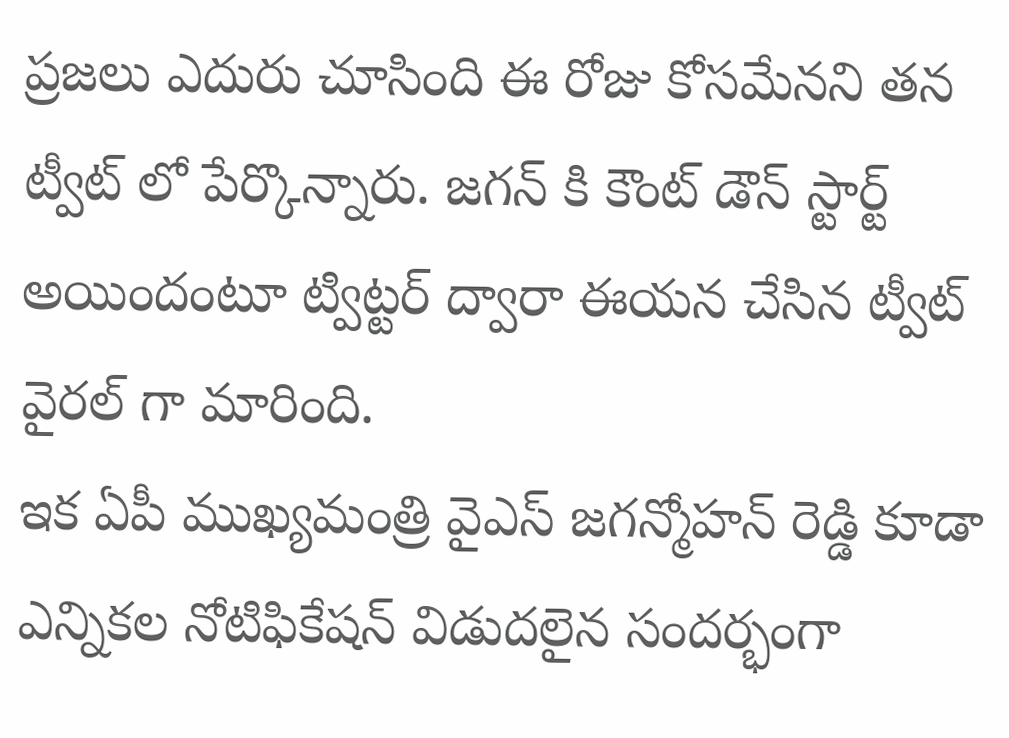ప్రజలు ఎదురు చూసింది ఈ రోజు కోసమేనని తన ట్వీట్ లో పేర్కొన్నారు. జగన్ కి కౌంట్ డౌన్ స్టార్ట్ అయిందంటూ ట్విట్టర్ ద్వారా ఈయన చేసిన ట్వీట్ వైరల్ గా మారింది.
ఇక ఏపీ ముఖ్యమంత్రి వైఎస్ జగన్మోహన్ రెడ్డి కూడా ఎన్నికల నోటిఫికేషన్ విడుదలైన సందర్భంగా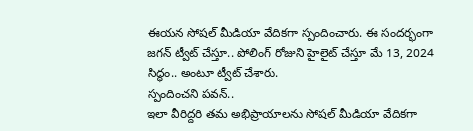ఈయన సోషల్ మీడియా వేదికగా స్పందించారు. ఈ సందర్భంగా జగన్ ట్వీట్ చేస్తూ.. పోలింగ్ రోజుని హైలైట్ చేస్తూ మే 13, 2024 సిద్ధం.. అంటూ ట్వీట్ చేశారు.
స్పందించని పవన్..
ఇలా వీరిద్దరి తమ అభిప్రాయాలను సోషల్ మీడియా వేదికగా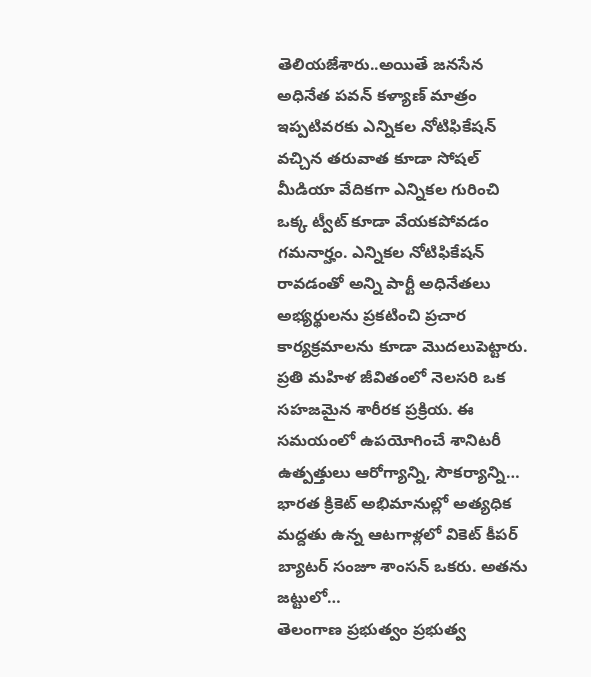తెలియజేశారు..అయితే జనసేన అధినేత పవన్ కళ్యాణ్ మాత్రం ఇప్పటివరకు ఎన్నికల నోటిఫికేషన్ వచ్చిన తరువాత కూడా సోషల్ మీడియా వేదికగా ఎన్నికల గురించి ఒక్క ట్వీట్ కూడా వేయకపోవడం గమనార్హం. ఎన్నికల నోటిఫికేషన్ రావడంతో అన్ని పార్టీ అధినేతలు అభ్యర్థులను ప్రకటించి ప్రచార కార్యక్రమాలను కూడా మొదలుపెట్టారు.
ప్రతి మహిళ జీవితంలో నెలసరి ఒక సహజమైన శారీరక ప్రక్రియ. ఈ సమయంలో ఉపయోగించే శానిటరీ ఉత్పత్తులు ఆరోగ్యాన్ని, సౌకర్యాన్ని…
భారత క్రికెట్ అభిమానుల్లో అత్యధిక మద్దతు ఉన్న ఆటగాళ్లలో వికెట్ కీపర్ బ్యాటర్ సంజూ శాంసన్ ఒకరు. అతను జట్టులో…
తెలంగాణ ప్రభుత్వం ప్రభుత్వ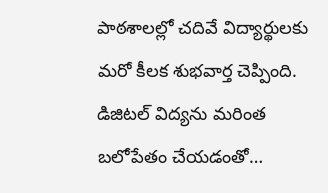పాఠశాలల్లో చదివే విద్యార్థులకు మరో కీలక శుభవార్త చెప్పింది. డిజిటల్ విద్యను మరింత బలోపేతం చేయడంతో…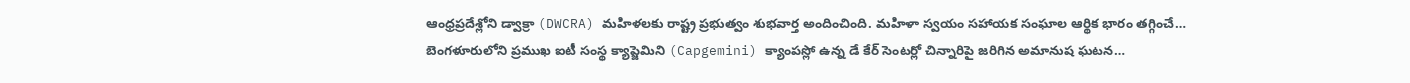ఆంధ్రప్రదేశ్లోని డ్వాక్రా (DWCRA) మహిళలకు రాష్ట్ర ప్రభుత్వం శుభవార్త అందించింది. మహిళా స్వయం సహాయక సంఘాల ఆర్థిక భారం తగ్గించే…
బెంగళూరులోని ప్రముఖ ఐటీ సంస్థ క్యాప్జెమిని (Capgemini) క్యాంపస్లో ఉన్న డే కేర్ సెంటర్లో చిన్నారిపై జరిగిన అమానుష ఘటన…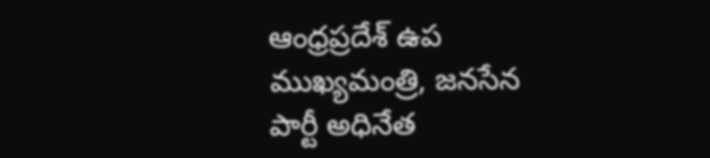ఆంధ్రప్రదేశ్ ఉప ముఖ్యమంత్రి, జనసేన పార్టీ అధినేత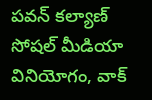పవన్ కల్యాణ్ సోషల్ మీడియా వినియోగం, వాక్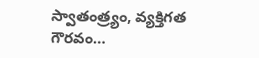స్వాతంత్ర్యం, వ్యక్తిగత గౌరవం…